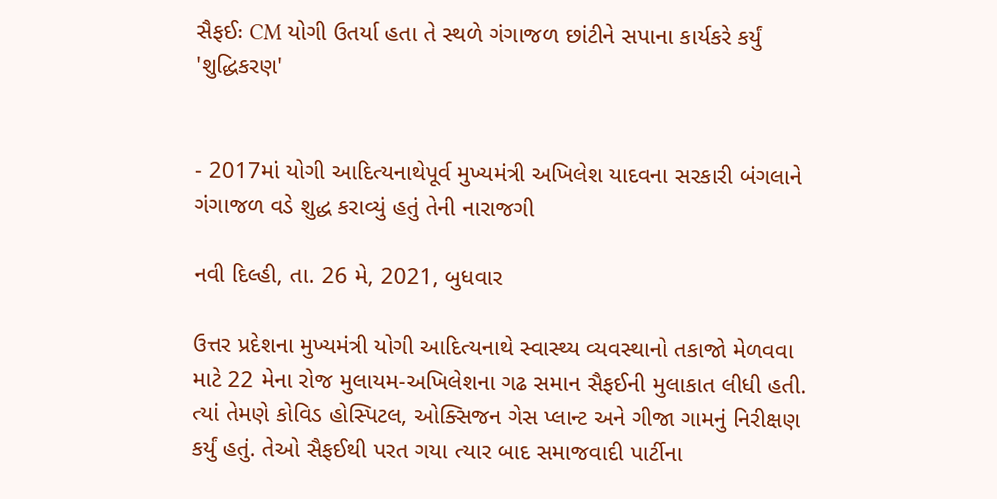સૈફઈઃ CM યોગી ઉતર્યા હતા તે સ્થળે ગંગાજળ છાંટીને સપાના કાર્યકરે કર્યું 'શુદ્ધિકરણ'


- 2017માં યોગી આદિત્યનાથેપૂર્વ મુખ્યમંત્રી અખિલેશ યાદવના સરકારી બંગલાને ગંગાજળ વડે શુદ્ધ કરાવ્યું હતું તેની નારાજગી

નવી દિલ્હી, તા. 26 મે, 2021, બુધવાર

ઉત્તર પ્રદેશના મુખ્યમંત્રી યોગી આદિત્યનાથે સ્વાસ્થ્ય વ્યવસ્થાનો તકાજો મેળવવા માટે 22 મેના રોજ મુલાયમ-અખિલેશના ગઢ સમાન સૈફઈની મુલાકાત લીધી હતી. ત્યાં તેમણે કોવિડ હોસ્પિટલ, ઓક્સિજન ગેસ પ્લાન્ટ અને ગીજા ગામનું નિરીક્ષણ કર્યું હતું. તેઓ સૈફઈથી પરત ગયા ત્યાર બાદ સમાજવાદી પાર્ટીના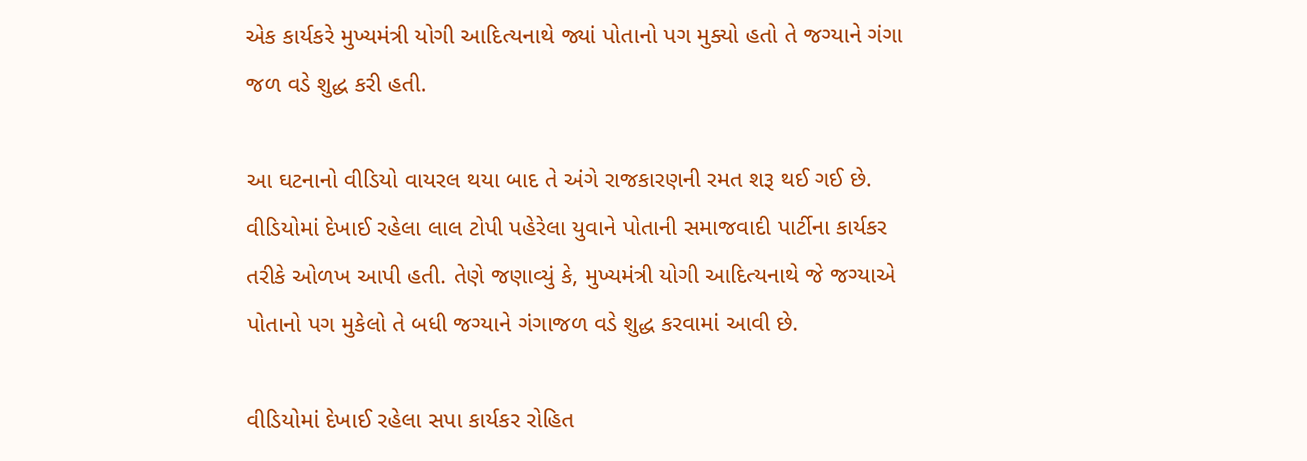એક કાર્યકરે મુખ્યમંત્રી યોગી આદિત્યનાથે જ્યાં પોતાનો પગ મુક્યો હતો તે જગ્યાને ગંગા જળ વડે શુદ્ધ કરી હતી.

આ ઘટનાનો વીડિયો વાયરલ થયા બાદ તે અંગે રાજકારણની રમત શરૂ થઈ ગઈ છે. વીડિયોમાં દેખાઈ રહેલા લાલ ટોપી પહેરેલા યુવાને પોતાની સમાજવાદી પાર્ટીના કાર્યકર તરીકે ઓળખ આપી હતી. તેણે જણાવ્યું કે, મુખ્યમંત્રી યોગી આદિત્યનાથે જે જગ્યાએ પોતાનો પગ મુકેલો તે બધી જગ્યાને ગંગાજળ વડે શુદ્ધ કરવામાં આવી છે.

વીડિયોમાં દેખાઈ રહેલા સપા કાર્યકર રોહિત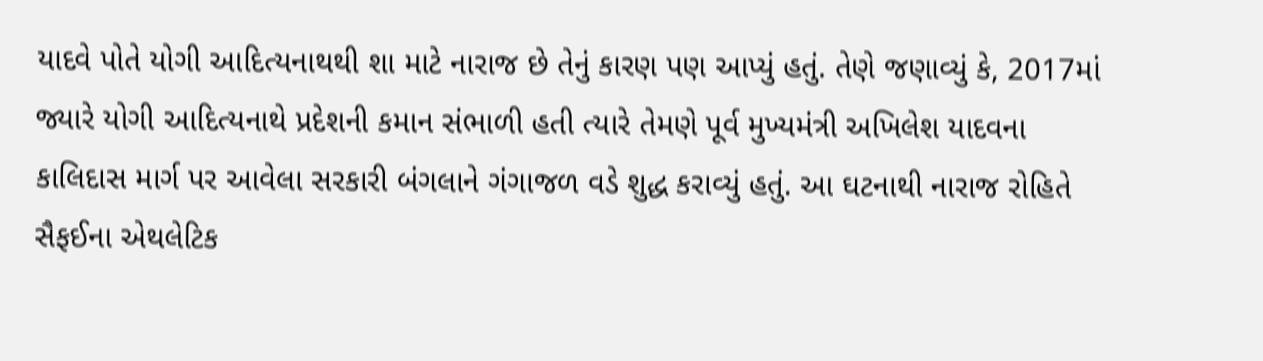યાદવે પોતે યોગી આદિત્યનાથથી શા માટે નારાજ છે તેનું કારણ પણ આપ્યું હતું. તેણે જણાવ્યું કે, 2017માં જ્યારે યોગી આદિત્યનાથે પ્રદેશની કમાન સંભાળી હતી ત્યારે તેમણે પૂર્વ મુખ્યમંત્રી અખિલેશ યાદવના કાલિદાસ માર્ગ પર આવેલા સરકારી બંગલાને ગંગાજળ વડે શુદ્ધ કરાવ્યું હતું. આ ઘટનાથી નારાજ રોહિતે સૈફઈના એથલેટિક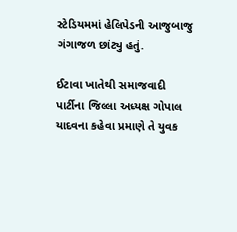સ્ટેડિયમમાં હેલિપેડની આજુબાજુ ગંગાજળ છાંટ્યુ હતું.

ઈટાવા ખાતેથી સમાજવાદી પાર્ટીના જિલ્લા અધ્યક્ષ ગોપાલ યાદવના કહેવા પ્રમાણે તે યુવક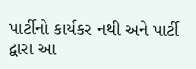પાર્ટીનો કાર્યકર નથી અને પાર્ટી દ્વારા આ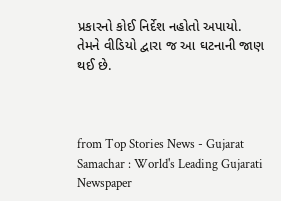પ્રકારનો કોઈ નિર્દેશ નહોતો અપાયો. તેમને વીડિયો દ્વારા જ આ ઘટનાની જાણ થઈ છે.



from Top Stories News - Gujarat Samachar : World's Leading Gujarati Newspaper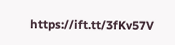https://ift.tt/3fKv57V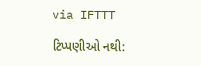via IFTTT

ટિપ્પણીઓ નથી: